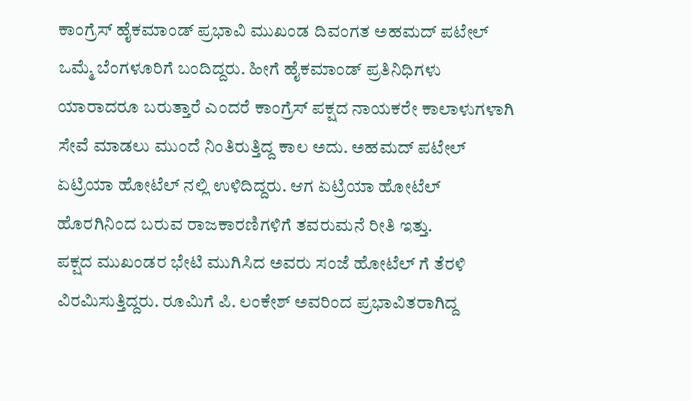ಕಾಂಗ್ರೆಸ್ ಹೈಕಮಾಂಡ್ ಪ್ರಭಾವಿ ಮುಖಂಡ ದಿವಂಗತ ಅಹಮದ್ ಪಟೇಲ್ ಒಮ್ಮೆ ಬೆಂಗಳೂರಿಗೆ ಬಂದಿದ್ದರು. ಹೀಗೆ ಹೈಕಮಾಂಡ್ ಪ್ರತಿನಿಧಿಗಳು ಯಾರಾದರೂ ಬರುತ್ತಾರೆ ಎಂದರೆ ಕಾಂಗ್ರೆಸ್ ಪಕ್ಷದ ನಾಯಕರೇ ಕಾಲಾಳುಗಳಾಗಿ ಸೇವೆ ಮಾಡಲು ಮುಂದೆ ನಿಂತಿರುತ್ತಿದ್ದ ಕಾಲ ಅದು. ಅಹಮದ್ ಪಟೇಲ್ ಏಟ್ರಿಯಾ ಹೋಟೆಲ್ ನಲ್ಲಿ ಉಳಿದಿದ್ದರು. ಆಗ ಏಟ್ರಿಯಾ ಹೋಟೆಲ್ ಹೊರಗಿನಿಂದ ಬರುವ ರಾಜಕಾರಣಿಗಳಿಗೆ ತವರುಮನೆ ರೀತಿ ಇತ್ತು.
ಪಕ್ಷದ ಮುಖಂಡರ ಭೇಟಿ ಮುಗಿಸಿದ ಅವರು ಸಂಜೆ ಹೋಟೆಲ್ ಗೆ ತೆರಳಿ ವಿರಮಿಸುತ್ತಿದ್ದರು. ರೂಮಿಗೆ ಪಿ. ಲಂಕೇಶ್ ಅವರಿಂದ ಪ್ರಭಾವಿತರಾಗಿದ್ದ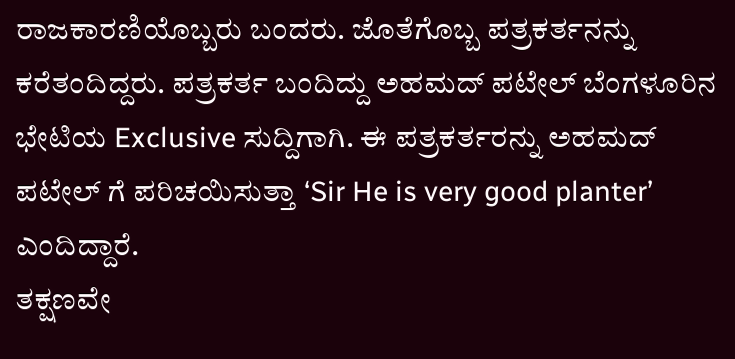ರಾಜಕಾರಣಿಯೊಬ್ಬರು ಬಂದರು. ಜೊತೆಗೊಬ್ಬ ಪತ್ರಕರ್ತನನ್ನು ಕರೆತಂದಿದ್ದರು. ಪತ್ರಕರ್ತ ಬಂದಿದ್ದು ಅಹಮದ್ ಪಟೇಲ್ ಬೆಂಗಳೂರಿನ ಭೇಟಿಯ Exclusive ಸುದ್ದಿಗಾಗಿ. ಈ ಪತ್ರಕರ್ತರನ್ನು ಅಹಮದ್ ಪಟೇಲ್ ಗೆ ಪರಿಚಯಿಸುತ್ತಾ ‘Sir He is very good planter’ ಎಂದಿದ್ದಾರೆ.
ತಕ್ಷಣವೇ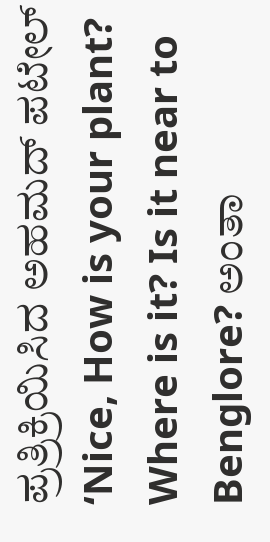ಪ್ರತ್ರಿಕ್ರಿಯಿಸಿದ ಅಹಮದ್ ಪಟೇಲ್ ‘Nice, How is your plant? Where is it? Is it near to Benglore? ಅಂತಾ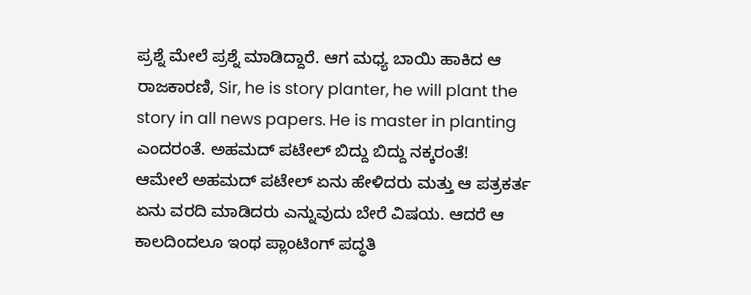ಪ್ರಶ್ನೆ ಮೇಲೆ ಪ್ರಶ್ನೆ ಮಾಡಿದ್ದಾರೆ. ಆಗ ಮಧ್ಯ ಬಾಯಿ ಹಾಕಿದ ಆ ರಾಜಕಾರಣಿ, Sir, he is story planter, he will plant the story in all news papers. He is master in planting ಎಂದರಂತೆ. ಅಹಮದ್ ಪಟೇಲ್ ಬಿದ್ದು ಬಿದ್ದು ನಕ್ಕರಂತೆ!
ಆಮೇಲೆ ಅಹಮದ್ ಪಟೇಲ್ ಏನು ಹೇಳಿದರು ಮತ್ತು ಆ ಪತ್ರಕರ್ತ ಏನು ವರದಿ ಮಾಡಿದರು ಎನ್ನುವುದು ಬೇರೆ ವಿಷಯ. ಆದರೆ ಆ ಕಾಲದಿಂದಲೂ ಇಂಥ ಪ್ಲಾಂಟಿಂಗ್ ಪದ್ಧತಿ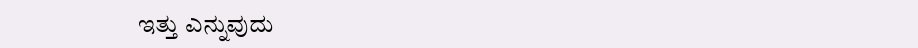ಇತ್ತು ಎನ್ನುವುದು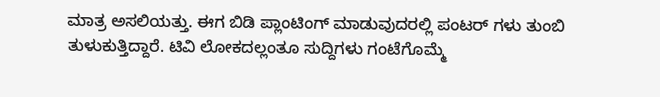ಮಾತ್ರ ಅಸಲಿಯತ್ತು. ಈಗ ಬಿಡಿ ಪ್ಲಾಂಟಿಂಗ್ ಮಾಡುವುದರಲ್ಲಿ ಪಂಟರ್ ಗಳು ತುಂಬಿ ತುಳುಕುತ್ತಿದ್ದಾರೆ. ಟಿವಿ ಲೋಕದಲ್ಲಂತೂ ಸುದ್ದಿಗಳು ಗಂಟೆಗೊಮ್ಮೆ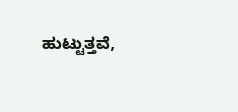ಹುಟ್ಟುತ್ತವೆ,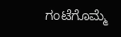ಗಂಟೆಗೊಮ್ಮೆ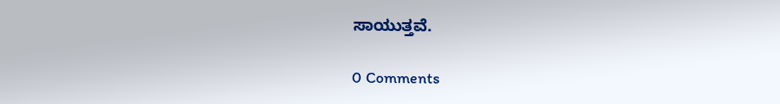ಸಾಯುತ್ತವೆ.

0 Comments